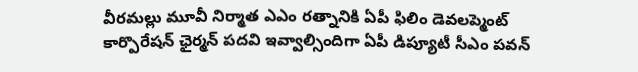వీరమల్లు మూవీ నిర్మాత ఎఎం రత్నానికి ఏపీ ఫిలిం డెవలప్మెంట్ కార్పొరేషన్ ఛైర్మన్ పదవి ఇవ్వాల్సిందిగా ఏపీ డిప్యూటీ సీఎం పవన్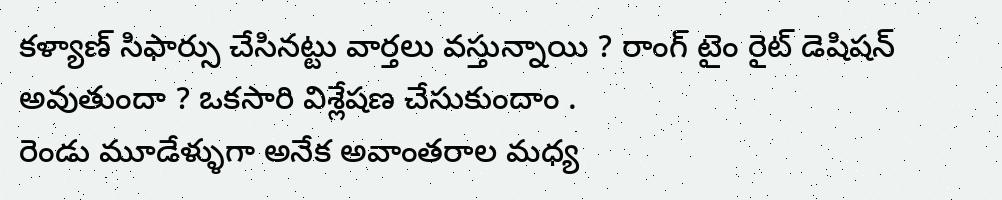కళ్యాణ్ సిఫార్సు చేసినట్టు వార్తలు వస్తున్నాయి ? రాంగ్ టైం రైట్ డెషిషన్ అవుతుందా ? ఒకసారి విశ్లేషణ చేసుకుందాం .
రెండు మూడేళ్ళుగా అనేక అవాంతరాల మధ్య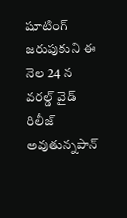షూటింగ్ జరుపుకుని ఈ నెల 24 న వరల్డ్ వైడ్ రిలీజ్ అవుతున్నపాన్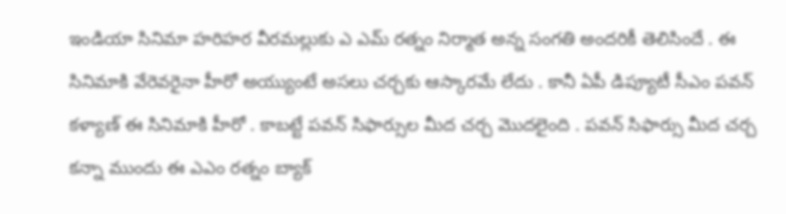ఇండియా సినిమా హరిహర వీరమల్లుకు ఎ ఎమ్ రత్నం నిర్మాత అన్న సంగతి అందరికీ తెలిసిందే . ఈ సినిమాకి వేరెవరైనా హీరో అయ్యుంటే అసలు చర్చకు ఆస్కారమే లేదు . కానీ ఏపీ డిప్యూటీ సీఎం పవన్ కళ్యాణ్ ఈ సినిమాకి హీరో . కాబట్టే పవన్ సిఫార్సుల మీద చర్చ మొదలైంది . పవన్ సిఫార్సు మీద చర్చ కన్నా ముందు ఈ ఎఎం రత్నం బ్యాక్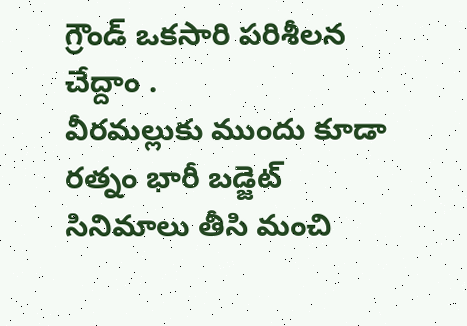గ్రౌండ్ ఒకసారి పరిశీలన చేద్దాం .
వీరమల్లుకు ముందు కూడా రత్నం భారీ బడ్జెట్ సినిమాలు తీసి మంచి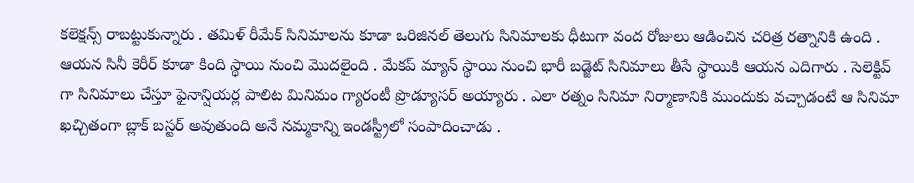కలెక్షన్స్ రాబట్టుకున్నారు . తమిళ్ రీమేక్ సినిమాలను కూడా ఒరిజినల్ తెలుగు సినిమాలకు ధీటుగా వంద రోజులు ఆడించిన చరిత్ర రత్నానికి ఉంది . ఆయన సినీ కెరీర్ కూడా కింది స్థాయి నుంచి మొదలైంది . మేకప్ మ్యాన్ స్థాయి నుంచి భారీ బడ్జెట్ సినిమాలు తీసే స్థాయికి ఆయన ఎదిగారు . సెలెక్టివ్ గా సినిమాలు చేస్తూ ఫైనాన్షియర్ల పాలిట మినిమం గ్యారంటీ ప్రొడ్యూసర్ అయ్యారు . ఎలా రత్నం సినిమా నిర్మాణానికి ముందుకు వచ్చాడంటే ఆ సినిమా ఖచ్చితంగా బ్లాక్ బస్టర్ అవుతుంది అనే నమ్మకాన్ని ఇండస్ట్రీలో సంపాదించాడు .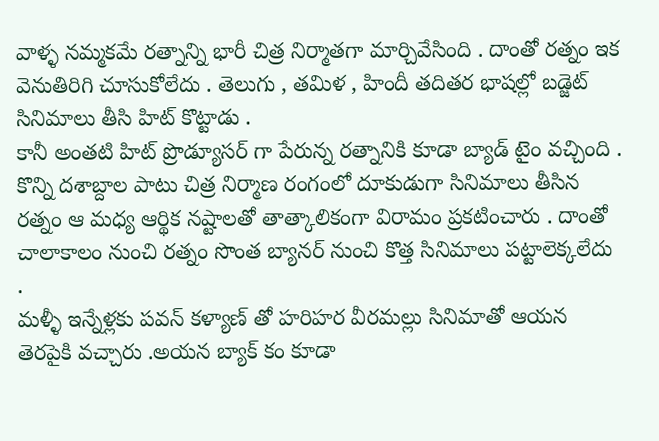వాళ్ళ నమ్మకమే రత్నాన్ని భారీ చిత్ర నిర్మాతగా మార్చివేసింది . దాంతో రత్నం ఇక వెనుతిరిగి చూసుకోలేదు . తెలుగు , తమిళ , హిందీ తదితర భాషల్లో బడ్జెట్ సినిమాలు తీసి హిట్ కొట్టాడు .
కానీ అంతటి హిట్ ప్రొడ్యూసర్ గా పేరున్న రత్నానికి కూడా బ్యాడ్ టైం వచ్చింది . కొన్ని దశాబ్దాల పాటు చిత్ర నిర్మాణ రంగంలో దూకుడుగా సినిమాలు తీసిన రత్నం ఆ మధ్య ఆర్థిక నష్టాలతో తాత్కాలికంగా విరామం ప్రకటించారు . దాంతో చాలాకాలం నుంచి రత్నం సొంత బ్యానర్ నుంచి కొత్త సినిమాలు పట్టాలెక్కలేదు .
మళ్ళీ ఇన్నేళ్లకు పవన్ కళ్యాణ్ తో హరిహర వీరమల్లు సినిమాతో ఆయన తెరపైకి వచ్చారు .అయన బ్యాక్ కం కూడా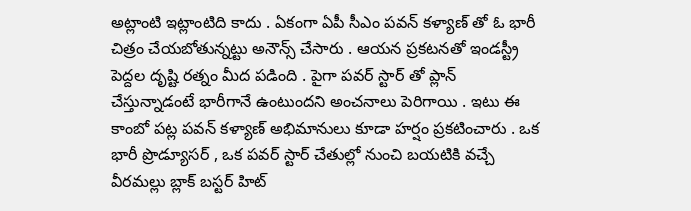అట్లాంటి ఇట్లాంటిది కాదు . ఏకంగా ఏపీ సీఎం పవన్ కళ్యాణ్ తో ఓ భారీ చిత్రం చేయబోతున్నట్టు అనౌన్స్ చేసారు . ఆయన ప్రకటనతో ఇండస్ట్రీ పెద్దల దృష్టి రత్నం మీద పడింది . పైగా పవర్ స్టార్ తో ప్లాన్ చేస్తున్నాడంటే భారీగానే ఉంటుందని అంచనాలు పెరిగాయి . ఇటు ఈ కాంబో పట్ల పవన్ కళ్యాణ్ అభిమానులు కూడా హర్షం ప్రకటించారు . ఒక భారీ ప్రొడ్యూసర్ , ఒక పవర్ స్టార్ చేతుల్లో నుంచి బయటికి వచ్చే వీరమల్లు బ్లాక్ బస్టర్ హిట్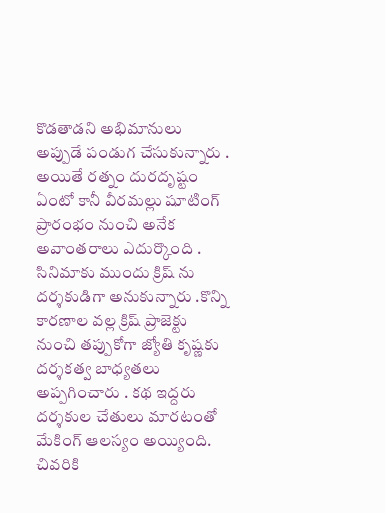కొడతాడని అభిమానులు అప్పుడే పండుగ చేసుకున్నారు .
అయితే రత్నం దురదృష్టం ఏంటో కానీ వీరమల్లు షూటింగ్ ప్రారంభం నుంచి అనేక అవాంతరాలు ఎదుర్కొంది . సినిమాకు ముందు క్రిష్ ను దర్శకుడిగా అనుకున్నారు .కొన్ని కారణాల వల్ల క్రిష్ ప్రాజెక్టు నుంచి తప్పుకోగా జ్యోతి కృష్ణకు దర్శకత్వ బాధ్యతలు అప్పగించారు . కథ ఇద్దరు దర్శకుల చేతులు మారటంతో మేకింగ్ ఆలస్యం అయ్యింది. చివరికి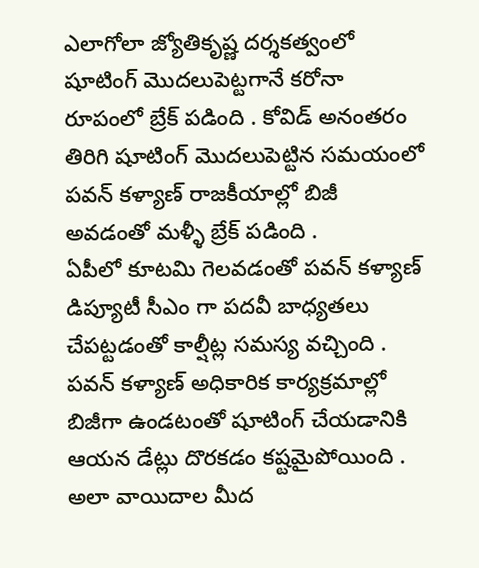ఎలాగోలా జ్యోతికృష్ణ దర్శకత్వంలో షూటింగ్ మొదలుపెట్టగానే కరోనా రూపంలో బ్రేక్ పడింది . కోవిడ్ అనంతరం తిరిగి షూటింగ్ మొదలుపెట్టిన సమయంలో పవన్ కళ్యాణ్ రాజకీయాల్లో బిజీ అవడంతో మళ్ళీ బ్రేక్ పడింది .
ఏపీలో కూటమి గెలవడంతో పవన్ కళ్యాణ్ డిప్యూటీ సీఎం గా పదవీ బాధ్యతలు చేపట్టడంతో కాల్షీట్ల సమస్య వచ్చింది . పవన్ కళ్యాణ్ అధికారిక కార్యక్రమాల్లో బిజీగా ఉండటంతో షూటింగ్ చేయడానికి ఆయన డేట్లు దొరకడం కష్టమైపోయింది . అలా వాయిదాల మీద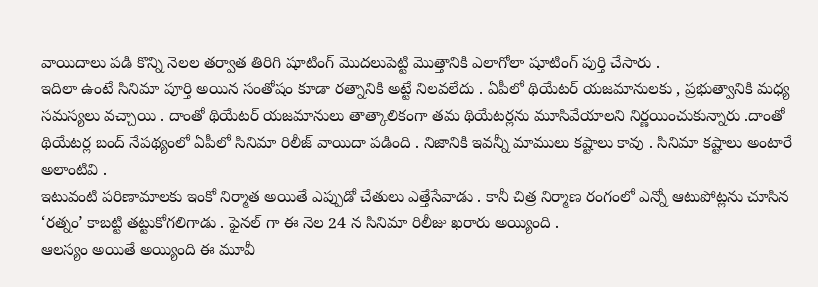వాయిదాలు పడి కొన్ని నెలల తర్వాత తిరిగి షూటింగ్ మొదలుపెట్టి మొత్తానికి ఎలాగోలా షూటింగ్ పుర్తి చేసారు .
ఇదిలా ఉంటే సినిమా పూర్తి అయిన సంతోషం కూడా రత్నానికి అట్టే నిలవలేదు . ఏపీలో థియేటర్ యజమానులకు , ప్రభుత్వానికి మధ్య సమస్యలు వచ్చాయి . దాంతో థియేటర్ యజమానులు తాత్కాలికంగా తమ థియేటర్లను మూసివేయాలని నిర్ణయించుకున్నారు .దాంతో థియేటర్ల బంద్ నేపథ్యంలో ఏపీలో సినిమా రిలీజ్ వాయిదా పడింది . నిజానికి ఇవన్నీ మాములు కష్టాలు కావు . సినిమా కష్టాలు అంటారే అలాంటివి .
ఇటువంటి పరిణామాలకు ఇంకో నిర్మాత అయితే ఎప్పుడో చేతులు ఎత్తేసేవాడు . కానీ చిత్ర నిర్మాణ రంగంలో ఎన్నో ఆటుపోట్లను చూసిన ‘రత్నం’ కాబట్టి తట్టుకోగలిగాడు . ఫైనల్ గా ఈ నెల 24 న సినిమా రిలీజు ఖరారు అయ్యింది .
ఆలస్యం అయితే అయ్యింది ఈ మూవీ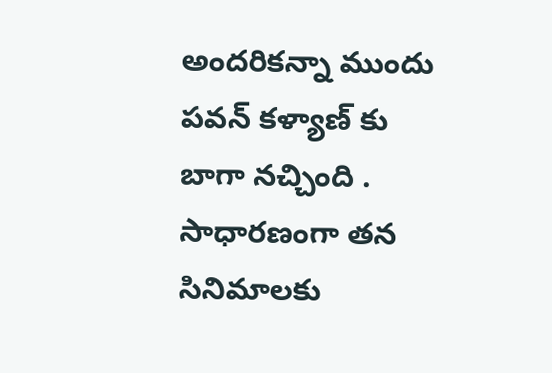అందరికన్నా ముందు పవన్ కళ్యాణ్ కు బాగా నచ్చింది . సాధారణంగా తన సినిమాలకు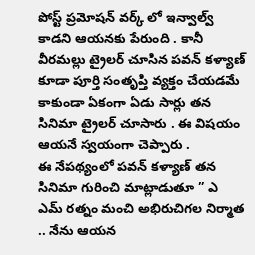పోస్ట్ ప్రమోషన్ వర్క్ లో ఇన్వాల్వ్ కాడని ఆయనకు పేరుంది . కానీ వీరమల్లు ట్రైలర్ చూసిన పవన్ కళ్యాణ్ కూడా పూర్తి సంతృప్తి వ్యక్తం చేయడమే కాకుండా ఏకంగా ఏడు సార్లు తన సినిమా ట్రైలర్ చూసారు . ఈ విషయం ఆయనే స్వయంగా చెప్పారు .
ఈ నేపథ్యంలో పవన్ కళ్యాణ్ తన సినిమా గురించి మాట్లాడుతూ ” ఎ ఎమ్ రత్నం మంచి అభిరుచిగల నిర్మాత .. నేను ఆయన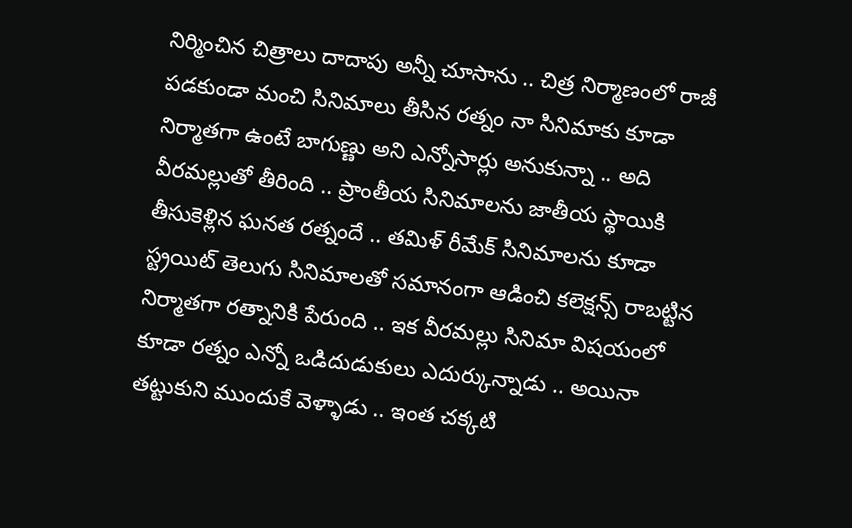నిర్మించిన చిత్రాలు దాదాపు అన్నీ చూసాను .. చిత్ర నిర్మాణంలో రాజీ పడకుండా మంచి సినిమాలు తీసిన రత్నం నా సినిమాకు కూడా నిర్మాతగా ఉంటే బాగుణ్ణు అని ఎన్నోసార్లు అనుకున్నా .. అది వీరమల్లుతో తీరింది .. ప్రాంతీయ సినిమాలను జాతీయ స్థాయికి తీసుకెళ్లిన ఘనత రత్నందే .. తమిళ్ రీమేక్ సినిమాలను కూడా స్ట్రయిట్ తెలుగు సినిమాలతో సమానంగా ఆడించి కలెక్షన్స్ రాబట్టిన నిర్మాతగా రత్నానికి పేరుంది .. ఇక వీరమల్లు సినిమా విషయంలో కూడా రత్నం ఎన్నో ఒడిదుడుకులు ఎదుర్కున్నాడు .. అయినా తట్టుకుని ముందుకే వెళ్ళాడు .. ఇంత చక్కటి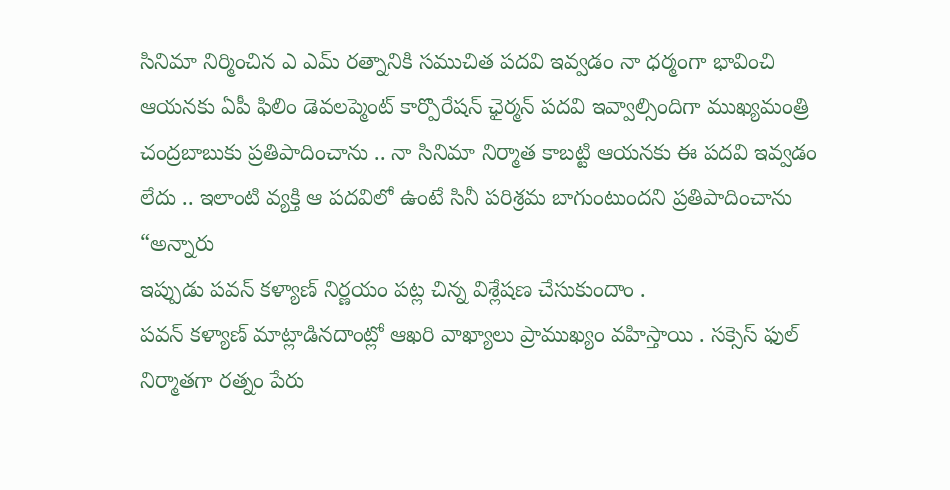సినిమా నిర్మించిన ఎ ఎమ్ రత్నానికి సముచిత పదవి ఇవ్వడం నా ధర్మంగా భావించి ఆయనకు ఏపీ ఫిలిం డెవలప్మెంట్ కార్పొరేషన్ ఛైర్మన్ పదవి ఇవ్వాల్సిందిగా ముఖ్యమంత్రి చంద్రబాబుకు ప్రతిపాదించాను .. నా సినిమా నిర్మాత కాబట్టి ఆయనకు ఈ పదవి ఇవ్వడం లేదు .. ఇలాంటి వ్యక్తి ఆ పదవిలో ఉంటే సినీ పరిశ్రమ బాగుంటుందని ప్రతిపాదించాను “అన్నారు
ఇప్పుడు పవన్ కళ్యాణ్ నిర్ణయం పట్ల చిన్న విశ్లేషణ చేసుకుందాం .
పవన్ కళ్యాణ్ మాట్లాడినదాంట్లో ఆఖరి వాఖ్యాలు ప్రాముఖ్యం వహిస్తాయి . సక్సెస్ ఫుల్ నిర్మాతగా రత్నం పేరు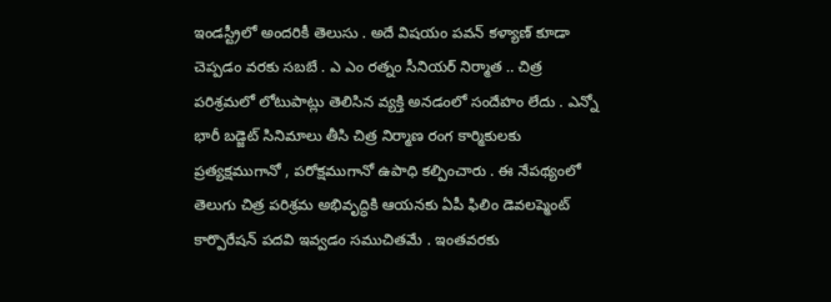ఇండస్ట్రీలో అందరికీ తెలుసు . అదే విషయం పవన్ కళ్యాణ్ కూడా చెప్పడం వరకు సబబే . ఎ ఎం రత్నం సీనియర్ నిర్మాత .. చిత్ర పరిశ్రమలో లోటుపాట్లు తెలిసిన వ్యక్తి అనడంలో సందేహం లేదు . ఎన్నో భారీ బడ్జెట్ సినిమాలు తీసి చిత్ర నిర్మాణ రంగ కార్మికులకు ప్రత్యక్షముగానో , పరోక్షముగానో ఉపాధి కల్పించారు . ఈ నేపథ్యంలో తెలుగు చిత్ర పరిశ్రమ అభివృద్ధికి ఆయనకు ఏపీ ఫిలిం డెవలప్మెంట్ కార్పొరేషన్ పదవి ఇవ్వడం సముచితమే . ఇంతవరకు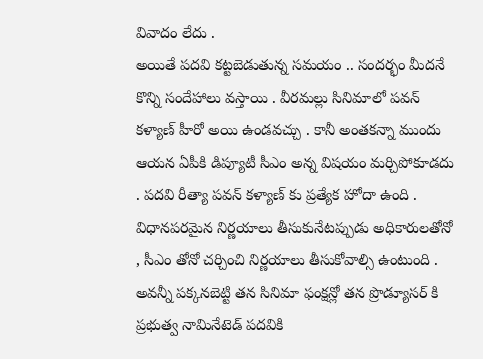వివాదం లేదు .
అయితే పదవి కట్టబెడుతున్న సమయం .. సందర్భం మీదనే కొన్ని సందేహాలు వస్తాయి . వీరమల్లు సినిమాలో పవన్ కళ్యాణ్ హీరో అయి ఉండవచ్చు . కానీ అంతకన్నా ముందు ఆయన ఏపీకి డిప్యూటీ సీఎం అన్న విషయం మర్చిపోకూడదు . పదవి రీత్యా పవన్ కళ్యాణ్ కు ప్రత్యేక హోదా ఉంది . విధానపరమైన నిర్ణయాలు తీసుకునేటప్పుడు అధికారులతోనో , సీఎం తోనో చర్చించి నిర్ణయాలు తీసుకోవాల్సి ఉంటుంది . అవన్నీ పక్కనబెట్టి తన సినిమా ఫంక్షన్లో తన ప్రొడ్యూసర్ కి ప్రభుత్వ నామినేటెడ్ పదవికి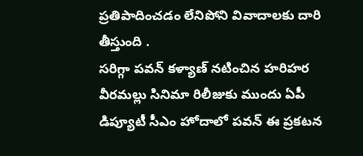ప్రతిపాదించడం లేనిపోని వివాదాలకు దారి తీస్తుంది .
సరిగ్గా పవన్ కళ్యాణ్ నటించిన హరిహర వీరమల్లు సినిమా రిలీజుకు ముందు ఏపీ డిప్యూటీ సీఎం హోదాలో పవన్ ఈ ప్రకటన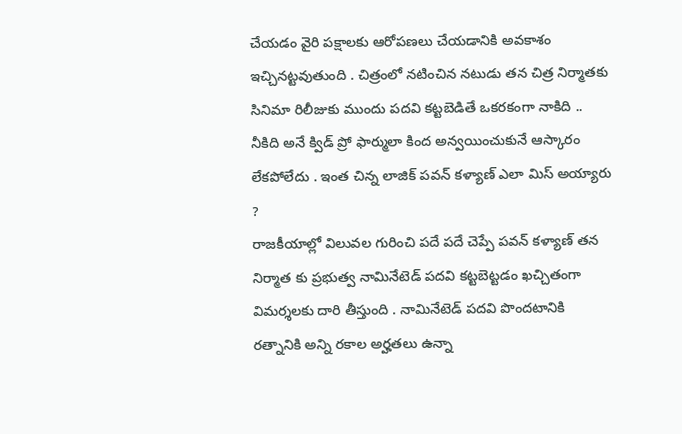చేయడం వైరి పక్షాలకు ఆరోపణలు చేయడానికి అవకాశం ఇచ్చినట్టవుతుంది . చిత్రంలో నటించిన నటుడు తన చిత్ర నిర్మాతకు సినిమా రిలీజుకు ముందు పదవి కట్టబెడితే ఒకరకంగా నాకిది .. నీకిది అనే క్విడ్ ప్రో ఫార్ములా కింద అన్వయించుకునే ఆస్కారం లేకపోలేదు . ఇంత చిన్న లాజిక్ పవన్ కళ్యాణ్ ఎలా మిస్ అయ్యారు ?
రాజకీయాల్లో విలువల గురించి పదే పదే చెప్పే పవన్ కళ్యాణ్ తన నిర్మాత కు ప్రభుత్వ నామినేటెడ్ పదవి కట్టబెట్టడం ఖచ్చితంగా విమర్శలకు దారి తీస్తుంది . నామినేటెడ్ పదవి పొందటానికి రత్నానికి అన్ని రకాల అర్హతలు ఉన్నా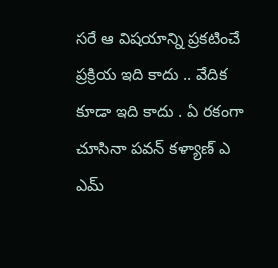సరే ఆ విషయాన్ని ప్రకటించే ప్రక్రియ ఇది కాదు .. వేదిక కూడా ఇది కాదు . ఏ రకంగా చూసినా పవన్ కళ్యాణ్ ఎ ఎమ్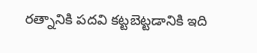రత్నానికి పదవి కట్టబెట్టడానికి ఇది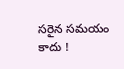సరైన సమయం కాదు !